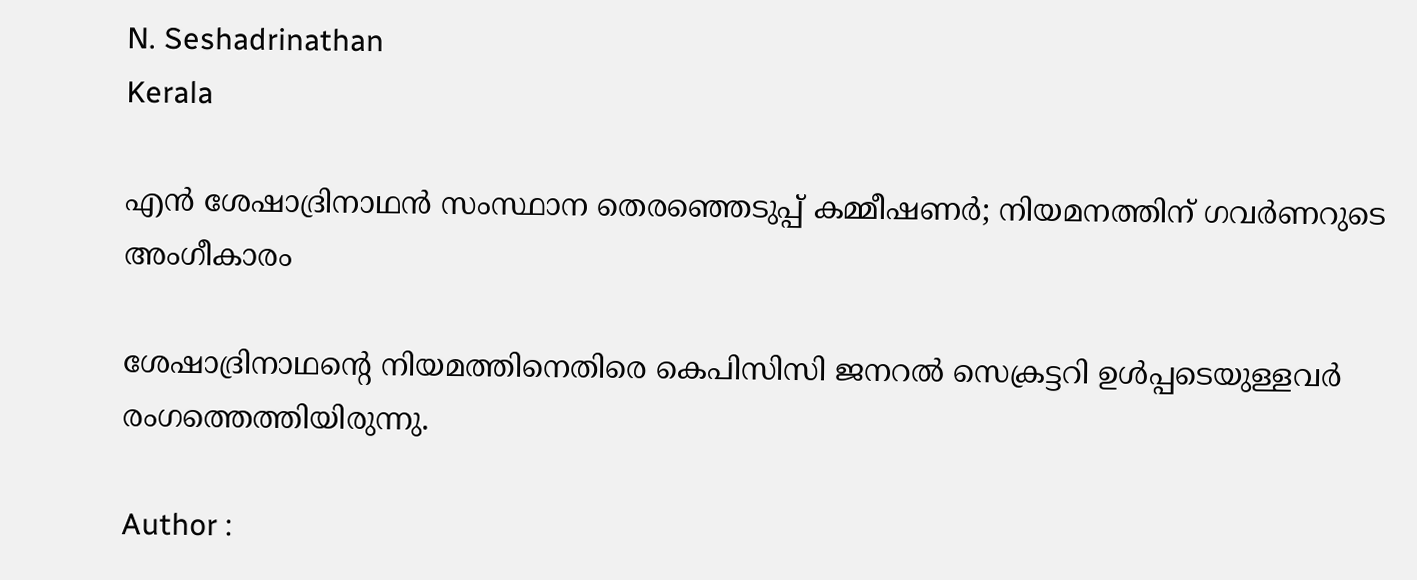N. Seshadrinathan
Kerala

എന്‍ ശേഷാദ്രിനാഥന്‍ സംസ്ഥാന തെരഞ്ഞെടുപ്പ് കമ്മീഷണര്‍; നിയമനത്തിന് ഗവര്‍ണറുടെ അംഗീകാരം

ശേഷാദ്രിനാഥന്റെ നിയമത്തിനെതിരെ കെപിസിസി ജനറല്‍ സെക്രട്ടറി ഉള്‍പ്പടെയുള്ളവര്‍ രംഗത്തെത്തിയിരുന്നു.

Author :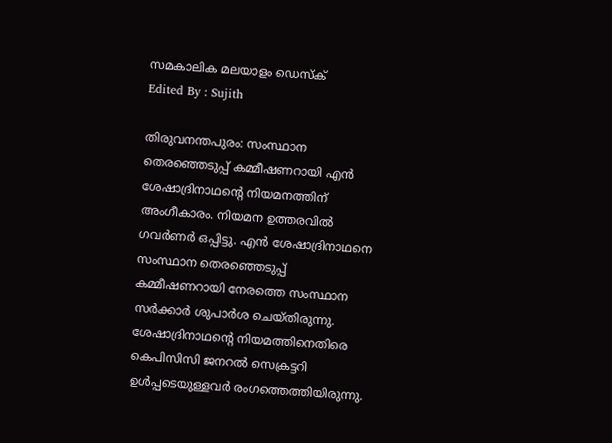സമകാലിക മലയാളം ഡെസ്ക്
Edited By : Sujith

തിരുവനന്തപുരം: സംസ്ഥാന തെരഞ്ഞെടുപ്പ് കമ്മീഷണറായി എന്‍ ശേഷാദ്രിനാഥന്റെ നിയമനത്തിന് അംഗീകാരം. നിയമന ഉത്തരവില്‍ ഗവര്‍ണര്‍ ഒപ്പിട്ടു. എന്‍ ശേഷാദ്രിനാഥനെ സംസ്ഥാന തെരഞ്ഞെടുപ്പ് കമ്മീഷണറായി നേരത്തെ സംസ്ഥാന സര്‍ക്കാര്‍ ശുപാര്‍ശ ചെയ്തിരുന്നു. ശേഷാദ്രിനാഥന്റെ നിയമത്തിനെതിരെ കെപിസിസി ജനറല്‍ സെക്രട്ടറി ഉള്‍പ്പടെയുള്ളവര്‍ രംഗത്തെത്തിയിരുന്നു.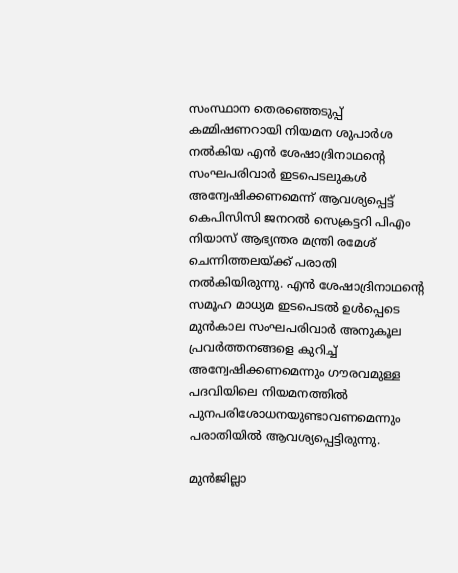സംസ്ഥാന തെരഞ്ഞെടുപ്പ് കമ്മിഷണറായി നിയമന ശുപാര്‍ശ നല്‍കിയ എന്‍ ശേഷാദ്രിനാഥന്റെ സംഘപരിവാര്‍ ഇടപെടലുകള്‍ അന്വേഷിക്കണമെന്ന് ആവശ്യപ്പെട്ട് കെപിസിസി ജനറല്‍ സെക്രട്ടറി പിഎം നിയാസ് ആഭ്യന്തര മന്ത്രി രമേശ് ചെന്നിത്തലയ്ക്ക് പരാതി നല്‍കിയിരുന്നു. എന്‍ ശേഷാദ്രിനാഥന്റെ സമൂഹ മാധ്യമ ഇടപെടല്‍ ഉള്‍പ്പെടെ മുന്‍കാല സംഘപരിവാര്‍ അനുകൂല പ്രവര്‍ത്തനങ്ങളെ കുറിച്ച് അന്വേഷിക്കണമെന്നും ഗൗരവമുള്ള പദവിയിലെ നിയമനത്തില്‍ പുനപരിശോധനയുണ്ടാവണമെന്നും പരാതിയില്‍ ആവശ്യപ്പെട്ടിരുന്നു.

മുന്‍ജില്ലാ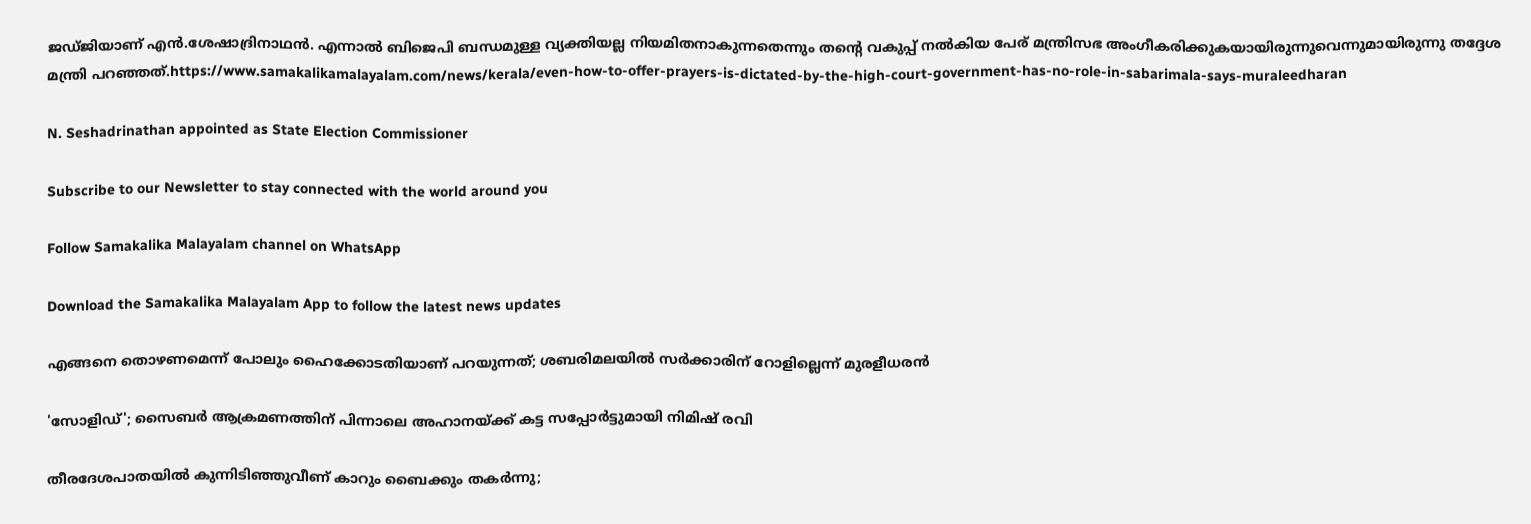ജഡ്ജിയാണ് എന്‍.ശേഷാദ്രിനാഥന്‍. എന്നാല്‍ ബിജെപി ബന്ധമുള്ള വ്യക്തിയല്ല നിയമിതനാകുന്നതെന്നും തന്റെ വകുപ്പ് നല്‍കിയ പേര് മന്ത്രിസഭ അംഗീകരിക്കുകയായിരുന്നുവെന്നുമായിരുന്നു തദ്ദേശ മന്ത്രി പറഞ്ഞത്.https://www.samakalikamalayalam.com/news/kerala/even-how-to-offer-prayers-is-dictated-by-the-high-court-government-has-no-role-in-sabarimala-says-muraleedharan

N. Seshadrinathan appointed as State Election Commissioner

Subscribe to our Newsletter to stay connected with the world around you

Follow Samakalika Malayalam channel on WhatsApp

Download the Samakalika Malayalam App to follow the latest news updates

എങ്ങനെ തൊഴണമെന്ന് പോലും ഹൈക്കോടതിയാണ് പറയുന്നത്; ശബരിമലയില്‍ സര്‍ക്കാരിന് റോളില്ലെന്ന് മുരളീധരന്‍

'സോളിഡ്'; സൈബർ ആക്രമണത്തിന് പിന്നാലെ അഹാനയ്ക്ക് കട്ട സപ്പോർട്ടുമായി നിമിഷ് രവി

തീരദേശപാതയിൽ കുന്നിടിഞ്ഞുവീണ് കാറും ബൈക്കും തകർന്നു;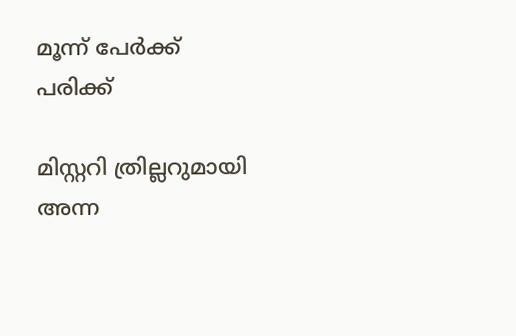മൂന്ന് പേർക്ക് പരിക്ക്

മിസ്റ്ററി ത്രില്ലറുമായി അന്ന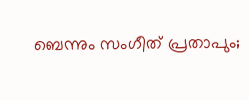ബെന്നും സംഗീത് പ്രതാപും;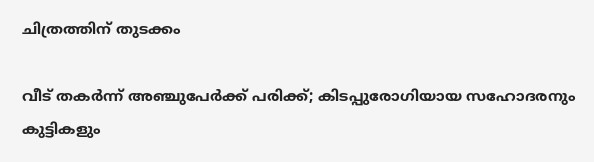ചിത്രത്തിന് തുടക്കം

വീട് തകർന്ന് അഞ്ചുപേർക്ക് പരിക്ക്; കിടപ്പുരോഗിയായ സഹോദരനും കുട്ടികളും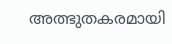അത്ഭുതകരമായി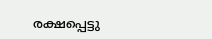രക്ഷപ്പെട്ടു